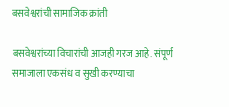बसवेश्वरांची सामाजिक क्रांती

बसवेश्वरांच्या विचारांची आजही गरज आहे. संपूर्ण समाजाला एकसंध व सुखी करण्याचा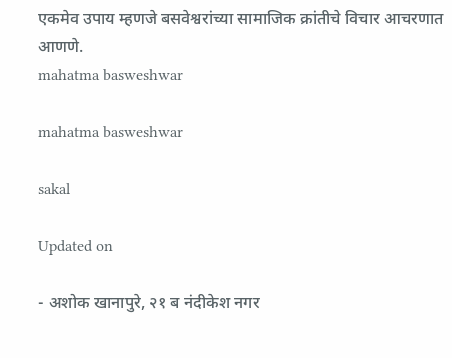एकमेव उपाय म्हणजे बसवेश्वरांच्या सामाजिक क्रांतीचे विचार आचरणात आणणे.
mahatma basweshwar

mahatma basweshwar

sakal

Updated on

- अशोक खानापुरे, २१ ब नंदीकेश नगर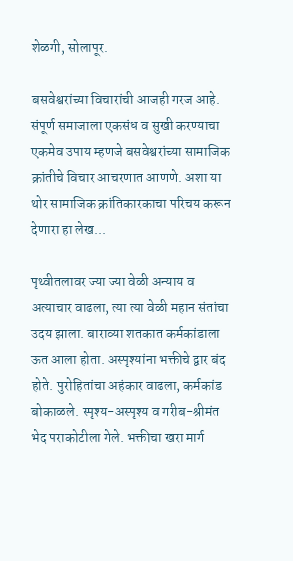शेळगी, सोलापूर.

बसवेश्वरांच्या विचारांची आजही गरज आहे. संपूर्ण समाजाला एकसंध व सुखी करण्याचा एकमेव उपाय म्हणजे बसवेश्वरांच्या सामाजिक क्रांतीचे विचार आचरणात आणणे. अशा या थोर सामाजिक क्रांतिकारकाचा परिचय करून देणारा हा लेख...

पृथ्वीतलावर ज्या ज्या वेळी अन्याय व अत्याचार वाढला, त्या त्या वेळी महान संतांचा उदय झाला. बाराव्या शतकात कर्मकांडाला ऊत आला होता. अस्पृश्यांना भक्तीचे द्वार बंद होते. पुरोहितांचा अहंकार वाढला, कर्मकांड बोकाळले. स्पृश्य-अस्पृश्य व गरीब-श्रीमंत भेद पराकोटीला गेले. भक्तीचा खरा मार्ग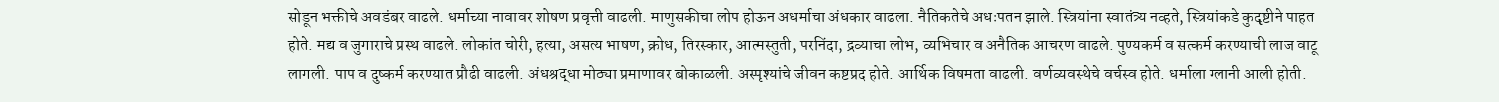सोडून भक्तीचे अवडंबर वाढले. धर्माच्या नावावर शोषण प्रवृत्ती वाढली. माणुसकीचा लोप होऊन अधर्माचा अंधकार वाढला. नैतिकतेचे अधःपतन झाले. स्त्रियांना स्वातंत्र्य नव्हते, स्त्रियांकडे कुदृष्टीने पाहत होते. मद्य व जुगाराचे प्रस्थ वाढले. लोकांत चोरी, हत्या, असत्य भाषण, क्रोध, तिरस्कार, आत्मस्तुती, परनिंदा, द्रव्याचा लोभ, व्यभिचार व अनैतिक आचरण वाढले. पुण्यकर्म व सत्कर्म करण्याची लाज वाटू लागली. पाप व दुष्कर्म करण्यात प्रौढी वाढली. अंधश्रद्धा मोठ्या प्रमाणावर बोकाळली. अस्पृश्यांचे जीवन कष्टप्रद होते. आर्थिक विषमता वाढली. वर्णव्यवस्थेचे वर्चस्व होते. धर्माला ग्लानी आली होती.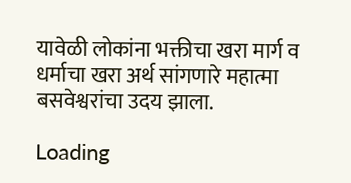यावेळी लोकांना भक्तीचा खरा मार्ग व धर्माचा खरा अर्थ सांगणारे महात्मा बसवेश्वरांचा उदय झाला.

Loading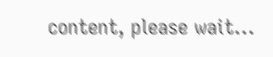content, please wait...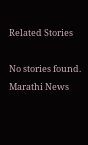Related Stories

No stories found.
Marathi News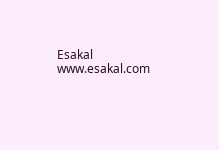Esakal
www.esakal.com